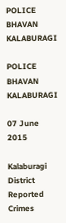POLICE BHAVAN KALABURAGI

POLICE BHAVAN KALABURAGI

07 June 2015

Kalaburagi District Reported Crimes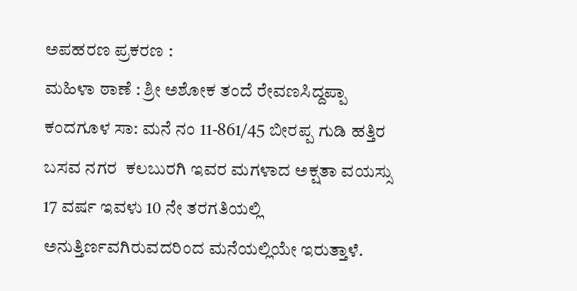ಅಪಹರಣ ಪ್ರಕರಣ :
ಮಹಿಳಾ ಠಾಣೆ : ಶ್ರೀ ಅಶೋಕ ತಂದೆ ರೇವಣಸಿದ್ದಪ್ಪಾ ಕಂದಗೂಳ ಸಾ: ಮನೆ ನಂ 11-861/45 ಬೀರಪ್ಪ ಗುಡಿ ಹತ್ತಿರ ಬಸವ ನಗರ  ಕಲಬುರಗಿ ಇವರ ಮಗಳಾದ ಅಕ್ಷತಾ ವಯಸ್ಸು 17 ವರ್ಷ ಇವಳು 10 ನೇ ತರಗತಿಯಲ್ಲಿ ಅನುತ್ತಿರ್ಣವಗಿರುವದರಿಂದ ಮನೆಯಲ್ಲಿಯೇ ಇರುತ್ತಾಳೆ.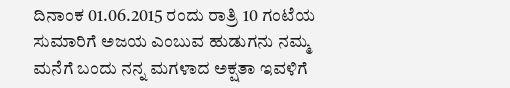ದಿನಾಂಕ 01.06.2015 ರಂದು ರಾತ್ರಿ 10 ಗಂಟೆಯ ಸುಮಾರಿಗೆ ಅಜಯ ಎಂಬುವ ಹುಡುಗನು ನಮ್ಮ ಮನೆಗೆ ಬಂದು ನನ್ನ ಮಗಳಾದ ಅಕ್ಷತಾ ಇವಳಿಗೆ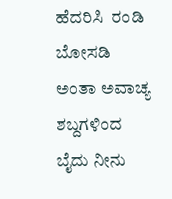ಹೆದರಿಸಿ  ರಂಡಿ ಬೋಸಡಿ ಅಂತಾ ಅವಾಚ್ಯ ಶಬ್ದಗಳಿಂದ ಬೈದು ನೀನು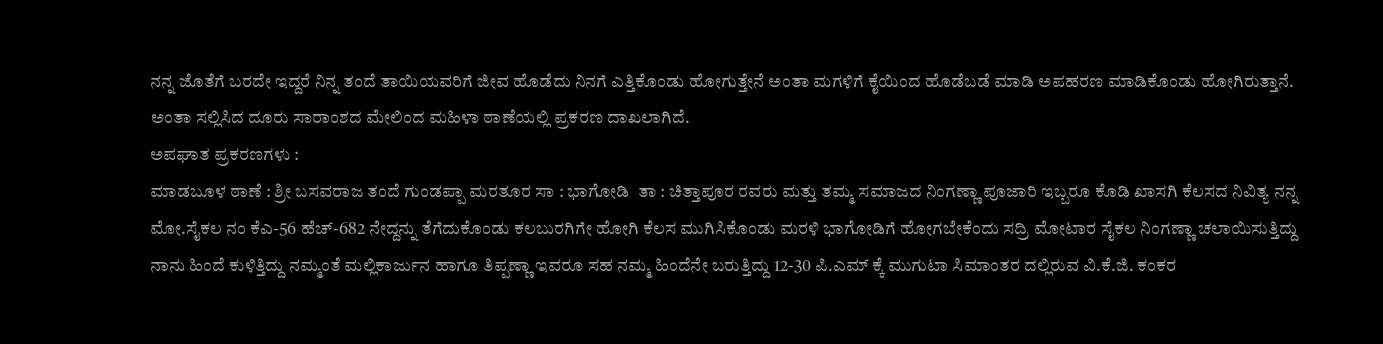ನನ್ನ ಜೊತೆಗೆ ಬರದೇ ಇದ್ದರೆ ನಿನ್ನ ತಂದೆ ತಾಯಿಯವರಿಗೆ ಜೀವ ಹೊಡೆದು ನಿನಗೆ ಎತ್ತಿಕೊಂಡು ಹೋಗುತ್ತೇನೆ ಅಂತಾ ಮಗಳಿಗೆ ಕೈಯಿಂದ ಹೊಡೆಬಡೆ ಮಾಡಿ ಅಪಹರಣ ಮಾಡಿಕೊಂಡು ಹೋಗಿರುತ್ತಾನೆ. ಅಂತಾ ಸಲ್ಲಿಸಿದ ದೂರು ಸಾರಾಂಶದ ಮೇಲಿಂದ ಮಹಿಳಾ ಠಾಣೆಯಲ್ಲಿ ಪ್ರಕರಣ ದಾಖಲಾಗಿದೆ.
ಅಪಘಾತ ಪ್ರಕರಣಗಳು :
ಮಾಡಬೂಳ ಠಾಣೆ : ಶ್ರೀ ಬಸವರಾಜ ತಂದೆ ಗುಂಡಪ್ಪಾ ಮರತೂರ ಸಾ : ಭಾಗೋಡಿ  ತಾ : ಚಿತ್ತಾಪೂರ ರವರು ಮತ್ತು ತಮ್ಮ ಸಮಾಜದ ನಿಂಗಣ್ಣಾ ಪೂಜಾರಿ ಇಬ್ಬರೂ ಕೊಡಿ ಖಾಸಗಿ ಕೆಲಸದ ನಿವಿತ್ಯ ನನ್ನ ಮೋ.ಸೈಕಲ ನಂ ಕೆಎ-56 ಹೆಚ್-682 ನೇದ್ದನ್ನು ತೆಗೆದುಕೊಂಡು ಕಲಬುರಗಿಗೇ ಹೋಗಿ ಕೆಲಸ ಮುಗಿಸಿಕೊಂಡು ಮರಳಿ ಭಾಗೋಡಿಗೆ ಹೋಗಬೇಕೆಂದು ಸದ್ರಿ ಮೋಟಾರ ಸೈಕಲ ನಿಂಗಣ್ಣಾ ಚಲಾಯಿಸುತ್ತಿದ್ದು ನಾನು ಹಿಂದೆ ಕುಳಿತ್ತಿದ್ದು ನಮ್ಮಂತೆ ಮಲ್ಲಿಕಾರ್ಜುನ ಹಾಗೂ ತಿಪ್ಪಣ್ಣಾ ಇವರೂ ಸಹ ನಮ್ಮ ಹಿಂದೆನೇ ಬರುತ್ತಿದ್ದು 12-30 ಪಿ.ಎಮ್ ಕ್ಕೆ ಮುಗುಟಾ ಸಿಮಾಂತರ ದಲ್ಲಿರುವ ವಿ.ಕೆ.ಜಿ. ಕಂಕರ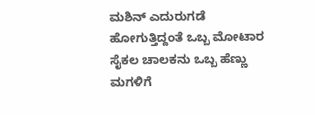ಮಶಿನ್ ಎದುರುಗಡೆ ಹೋಗುತ್ತಿದ್ದಂತೆ ಒಬ್ಬ ಮೋಟಾರ ಸೈಕಲ ಚಾಲಕನು ಒಬ್ಬ ಹೆಣ್ಣು ಮಗಳಿಗೆ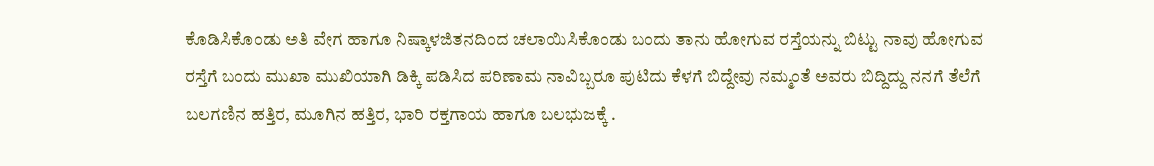ಕೊಡಿಸಿಕೊಂಡು ಅತಿ ವೇಗ ಹಾಗೂ ನಿಷ್ಕಾಳಜಿತನದಿಂದ ಚಲಾಯಿಸಿಕೊಂಡು ಬಂದು ತಾನು ಹೋಗುವ ರಸ್ತೆಯನ್ನು ಬಿಟ್ಟು ನಾವು ಹೋಗುವ ರಸ್ತೆಗೆ ಬಂದು ಮುಖಾ ಮುಖಿಯಾಗಿ ಡಿಕ್ಕಿ ಪಡಿಸಿದ ಪರಿಣಾಮ ನಾವಿಬ್ಬರೂ ಪುಟಿದು ಕೆಳಗೆ ಬಿದ್ದೇವು ನಮ್ಮಂತೆ ಅವರು ಬಿದ್ದಿದ್ದು ನನಗೆ ತೆಲೆಗೆ ಬಲಗಣಿನ ಹತ್ತಿರ, ಮೂಗಿನ ಹತ್ತಿರ, ಭಾರಿ ರಕ್ತಗಾಯ ಹಾಗೂ ಬಲಭುಜಕ್ಕೆ .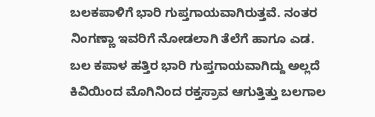ಬಲಕಪಾಳಿಗೆ ಭಾರಿ ಗುಪ್ತಗಾಯವಾಗಿರುತ್ತವೆ. ನಂತರ ನಿಂಗಣ್ಣಾ ಇವರಿಗೆ ನೋಡಲಾಗಿ ತೆಲೆಗೆ ಹಾಗೂ ಎಡ. ಬಲ ಕಪಾಳ ಹತ್ತಿರ ಭಾರಿ ಗುಪ್ತಗಾಯವಾಗಿದ್ದು ಅಲ್ಲದೆ ಕಿವಿಯಿಂದ ಮೊಗಿನಿಂದ ರಕ್ತಸ್ರಾವ ಆಗುತ್ತಿತ್ತು ಬಲಗಾಲ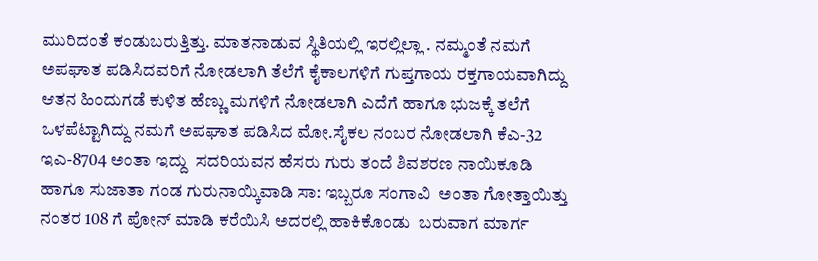ಮುರಿದಂತೆ ಕಂಡುಬರುತ್ತಿತ್ತು. ಮಾತನಾಡುವ ಸ್ಥಿತಿಯಲ್ಲಿ ಇರಲ್ಲಿಲ್ಲಾ . ನಮ್ಮಂತೆ ನಮಗೆ ಅಪಘಾತ ಪಡಿಸಿದವರಿಗೆ ನೋಡಲಾಗಿ ತೆಲೆಗೆ ಕೈಕಾಲಗಳಿಗೆ ಗುಪ್ತಗಾಯ ರಕ್ತಗಾಯವಾಗಿದ್ದು ಆತನ ಹಿಂದುಗಡೆ ಕುಳಿತ ಹೆಣ್ಣು ಮಗಳಿಗೆ ನೋಡಲಾಗಿ ಎದೆಗೆ ಹಾಗೂ ಭುಜಕ್ಕೆ ತಲೆಗೆ ಒಳಪೆಟ್ಟಾಗಿದ್ದು ನಮಗೆ ಅಪಘಾತ ಪಡಿಸಿದ ಮೋ.ಸೈಕಲ ನಂಬರ ನೋಡಲಾಗಿ ಕೆಎ-32 ಇಎ-8704 ಅಂತಾ ಇದ್ದು  ಸದರಿಯವನ ಹೆಸರು ಗುರು ತಂದೆ ಶಿವಶರಣ ನಾಯಿಕೂಡಿ ಹಾಗೂ ಸುಜಾತಾ ಗಂಡ ಗುರುನಾಯ್ಕಿವಾಡಿ ಸಾ: ಇಬ್ಬರೂ ಸಂಗಾವಿ  ಅಂತಾ ಗೋತ್ತಾಯಿತ್ತು ನಂತರ 108 ಗೆ ಪೋನ್ ಮಾಡಿ ಕರೆಯಿಸಿ ಅದರಲ್ಲಿ ಹಾಕಿಕೊಂಡು  ಬರುವಾಗ ಮಾರ್ಗ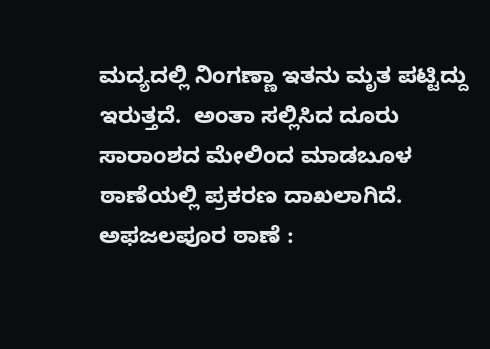ಮದ್ಯದಲ್ಲಿ ನಿಂಗಣ್ಣಾ ಇತನು ಮೃತ ಪಟ್ಟಿದ್ದು ಇರುತ್ತದೆ.  ಅಂತಾ ಸಲ್ಲಿಸಿದ ದೂರು ಸಾರಾಂಶದ ಮೇಲಿಂದ ಮಾಡಬೂಳ ಠಾಣೆಯಲ್ಲಿ ಪ್ರಕರಣ ದಾಖಲಾಗಿದೆ.
ಅಫಜಲಪೂರ ಠಾಣೆ :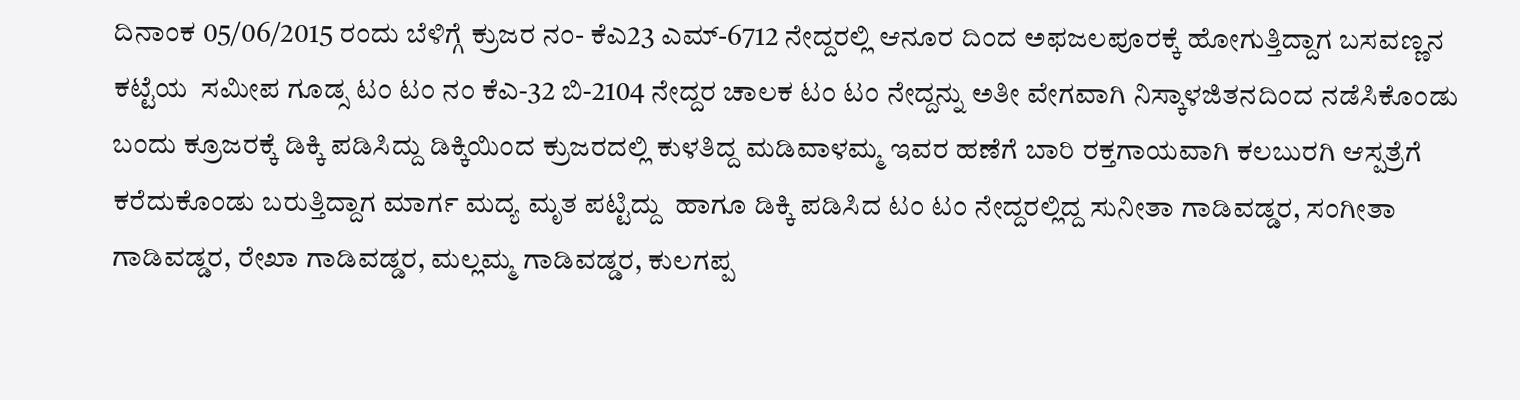ದಿನಾಂಕ 05/06/2015 ರಂದು ಬೆಳಿಗ್ಗೆ ಕ್ರುಜರ ನಂ- ಕೆಎ23 ಎಮ್-6712 ನೇದ್ದರಲ್ಲಿ ಆನೂರ ದಿಂದ ಅಫಜಲಪೂರಕ್ಕೆ ಹೋಗುತ್ತಿದ್ದಾಗ ಬಸವಣ್ಣನ ಕಟ್ಟೆಯ  ಸಮೀಪ ಗೂಡ್ಸ ಟಂ ಟಂ ನಂ ಕೆಎ-32 ಬಿ-2104 ನೇದ್ದರ ಚಾಲಕ ಟಂ ಟಂ ನೇದ್ದನ್ನು ಅತೀ ವೇಗವಾಗಿ ನಿಸ್ಕಾಳಜಿತನದಿಂದ ನಡೆಸಿಕೊಂಡು ಬಂದು ಕ್ರೂಜರಕ್ಕೆ ಡಿಕ್ಕಿ ಪಡಿಸಿದ್ದು ಡಿಕ್ಕಿಯಿಂದ ಕ್ರುಜರದಲ್ಲಿ ಕುಳತಿದ್ದ ಮಡಿವಾಳಮ್ಮ ಇವರ ಹಣೆಗೆ ಬಾರಿ ರಕ್ತಗಾಯವಾಗಿ ಕಲಬುರಗಿ ಆಸ್ಪತ್ರೆಗೆ ಕರೆದುಕೊಂಡು ಬರುತ್ತಿದ್ದಾಗ ಮಾರ್ಗ ಮದ್ಯ ಮೃತ ಪಟ್ಟಿದ್ದು  ಹಾಗೂ ಡಿಕ್ಕಿ ಪಡಿಸಿದ ಟಂ ಟಂ ನೇದ್ದರಲ್ಲಿದ್ದ ಸುನೀತಾ ಗಾಡಿವಡ್ಡರ, ಸಂಗೀತಾ ಗಾಡಿವಡ್ಡರ, ರೇಖಾ ಗಾಡಿವಡ್ಡರ, ಮಲ್ಲಮ್ಮ ಗಾಡಿವಡ್ಡರ, ಕುಲಗಪ್ಪ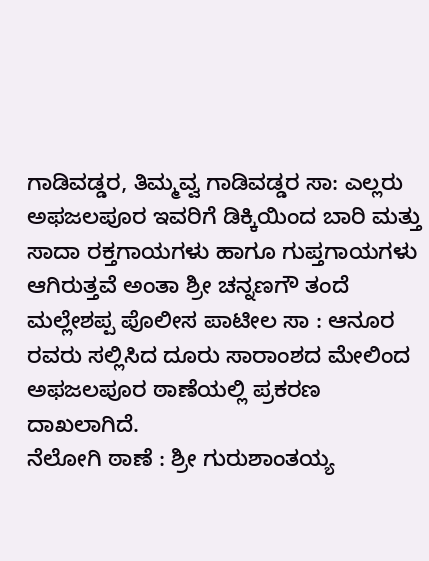ಗಾಡಿವಡ್ಡರ, ತಿಮ್ಮವ್ವ ಗಾಡಿವಡ್ಡರ ಸಾ: ಎಲ್ಲರು ಅಫಜಲಪೂರ ಇವರಿಗೆ ಡಿಕ್ಕಿಯಿಂದ ಬಾರಿ ಮತ್ತು ಸಾದಾ ರಕ್ತಗಾಯಗಳು ಹಾಗೂ ಗುಪ್ತಗಾಯಗಳು ಆಗಿರುತ್ತವೆ ಅಂತಾ ಶ್ರೀ ಚನ್ನಣಗೌ ತಂದೆ ಮಲ್ಲೇಶಪ್ಪ ಪೊಲೀಸ ಪಾಟೀಲ ಸಾ : ಆನೂರ  ರವರು ಸಲ್ಲಿಸಿದ ದೂರು ಸಾರಾಂಶದ ಮೇಲಿಂದ ಅಫಜಲಪೂರ ಠಾಣೆಯಲ್ಲಿ ಪ್ರಕರಣ ದಾಖಲಾಗಿದೆ.
ನೆಲೋಗಿ ಠಾಣೆ : ಶ್ರೀ ಗುರುಶಾಂತಯ್ಯ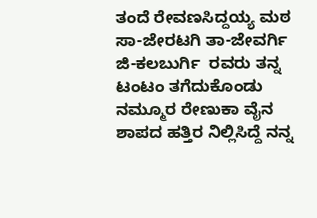ತಂದೆ ರೇವಣಸಿದ್ದಯ್ಯ ಮಠ ಸಾ-ಜೇರಟಗಿ ತಾ-ಜೇವರ್ಗಿ ಜಿ-ಕಲಬುರ್ಗಿ  ರವರು ತನ್ನ ಟಂಟಂ ತಗೆದುಕೊಂಡು ನಮ್ಮೂರ ರೇಣುಕಾ ವೈನ ಶಾಪದ ಹತ್ತಿರ ನಿಲ್ಲಿಸಿದ್ದೆ ನನ್ನ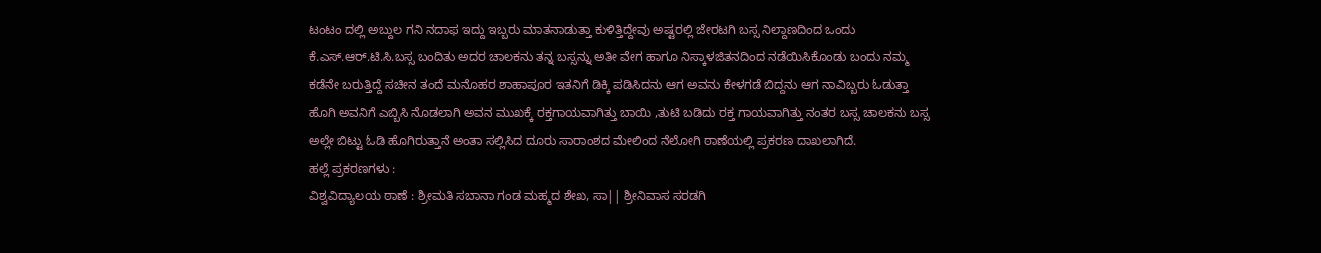ಟಂಟಂ ದಲ್ಲಿ ಅಬ್ದುಲ ಗನಿ ನದಾಫ ಇದ್ದು ಇಬ್ಬರು ಮಾತನಾಡುತ್ತಾ ಕುಳಿತ್ತಿದ್ದೇವು ಅಷ್ಟರಲ್ಲಿ ಜೇರಟಗಿ ಬಸ್ಸ ನಿಲ್ದಾಣದಿಂದ ಒಂದು ಕೆ.ಎಸ್.ಆರ್.ಟಿ.ಸಿ.ಬಸ್ಸ ಬಂದಿತು ಅದರ ಚಾಲಕನು ತನ್ನ ಬಸ್ಸನ್ನು ಅತೀ ವೇಗ ಹಾಗೂ ನಿಸ್ಕಾಳಜಿತನದಿಂದ ನಡೆಯಿಸಿಕೊಂಡು ಬಂದು ನಮ್ಮ ಕಡೆನೇ ಬರುತ್ತಿದ್ದೆ ಸಚೀನ ತಂದೆ ಮನೊಹರ ಶಾಹಾಪೂರ ಇತನಿಗೆ ಡಿಕ್ಕಿ ಪಡಿಸಿದನು ಆಗ ಅವನು ಕೇಳಗಡೆ ಬಿದ್ದನು ಆಗ ನಾವಿಬ್ಬರು ಓಡುತ್ತಾ ಹೊಗಿ ಅವನಿಗೆ ಎಬ್ಬಿಸಿ ನೊಡಲಾಗಿ ಅವನ ಮುಖಕ್ಕೆ ರಕ್ತಗಾಯವಾಗಿತ್ತು ಬಾಯಿ ,ತುಟಿ ಬಡಿದು ರಕ್ತ ಗಾಯವಾಗಿತ್ತು ನಂತರ ಬಸ್ಸ ಚಾಲಕನು ಬಸ್ಸ ಅಲ್ಲೇ ಬಿಟ್ಟು ಓಡಿ ಹೊಗಿರುತ್ತಾನೆ ಅಂತಾ ಸಲ್ಲಿಸಿದ ದೂರು ಸಾರಾಂಶದ ಮೇಲಿಂದ ನೆಲೋಗಿ ಠಾಣೆಯಲ್ಲಿ ಪ್ರಕರಣ ದಾಖಲಾಗಿದೆ.
ಹಲ್ಲೆ ಪ್ರಕರಣಗಳು :
ವಿಶ್ವವಿದ್ಯಾಲಯ ಠಾಣೆ : ಶ್ರೀಮತಿ ಸಬಾನಾ ಗಂಡ ಮಹ್ಮದ ಶೇಖ, ಸಾ|| ಶ್ರೀನಿವಾಸ ಸರಡಗಿ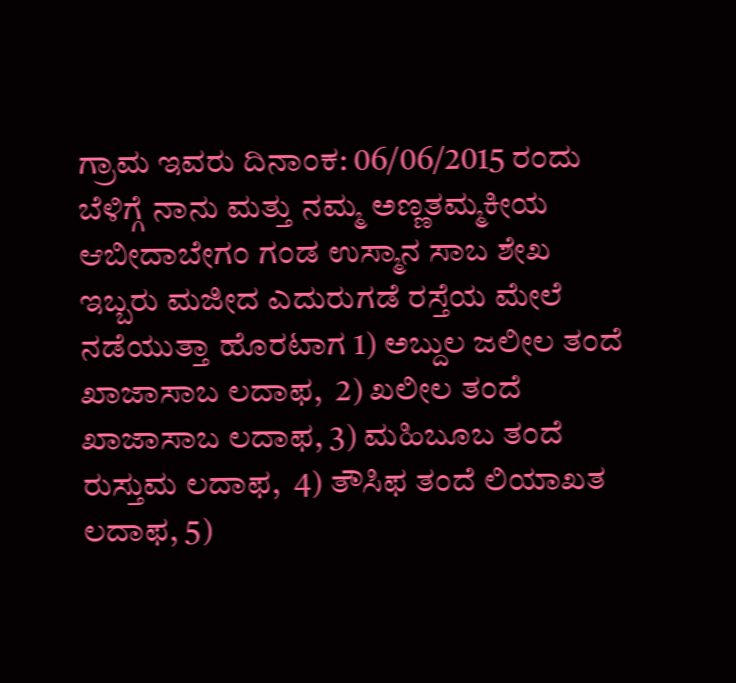ಗ್ರಾಮ ಇವರು ದಿನಾಂಕ: 06/06/2015 ರಂದು ಬೆಳಿಗ್ಗೆ ನಾನು ಮತ್ತು ನಮ್ಮ ಅಣ್ಣತಮ್ಮಕೀಯ ಆಬೀದಾಬೇಗಂ ಗಂಡ ಉಸ್ಮಾನ ಸಾಬ ಶೇಖ ಇಬ್ಬರು ಮಜೀದ ಎದುರುಗಡೆ ರಸ್ತೆಯ ಮೇಲೆ ನಡೆಯುತ್ತಾ ಹೊರಟಾಗ 1) ಅಬ್ದುಲ ಜಲೀಲ ತಂದೆ ಖಾಜಾಸಾಬ ಲದಾಫ,  2) ಖಲೀಲ ತಂದೆ ಖಾಜಾಸಾಬ ಲದಾಫ, 3) ಮಹಿಬೂಬ ತಂದೆ ರುಸ್ತುಮ ಲದಾಫ,  4) ತೌಸಿಫ ತಂದೆ ಲಿಯಾಖತ ಲದಾಫ, 5)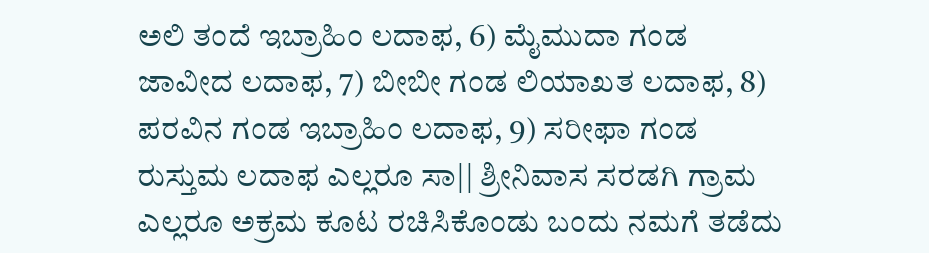ಅಲಿ ತಂದೆ ಇಬ್ರಾಹಿಂ ಲದಾಫ, 6) ಮೈಮುದಾ ಗಂಡ ಜಾವೀದ ಲದಾಫ, 7) ಬೀಬೀ ಗಂಡ ಲಿಯಾಖತ ಲದಾಫ, 8) ಪರವಿನ ಗಂಡ ಇಬ್ರಾಹಿಂ ಲದಾಫ, 9) ಸರೀಫಾ ಗಂಡ ರುಸ್ತುಮ ಲದಾಫ ಎಲ್ಲರೂ ಸಾ|| ಶ್ರೀನಿವಾಸ ಸರಡಗಿ ಗ್ರಾಮ ಎಲ್ಲರೂ ಅಕ್ರಮ ಕೂಟ ರಚಿಸಿಕೊಂಡು ಬಂದು ನಮಗೆ ತಡೆದು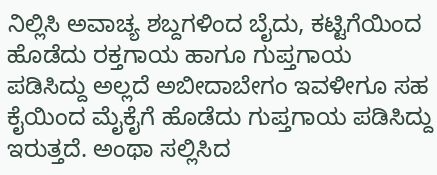ನಿಲ್ಲಿಸಿ ಅವಾಚ್ಯ ಶಬ್ದಗಳಿಂದ ಬೈದು, ಕಟ್ಟಿಗೆಯಿಂದ ಹೊಡೆದು ರಕ್ತಗಾಯ ಹಾಗೂ ಗುಪ್ತಗಾಯ ಪಡಿಸಿದ್ದು ಅಲ್ಲದೆ ಅಬೀದಾಬೇಗಂ ಇವಳೀಗೂ ಸಹ ಕೈಯಿಂದ ಮೈಕೈಗೆ ಹೊಡೆದು ಗುಪ್ತಗಾಯ ಪಡಿಸಿದ್ದು ಇರುತ್ತದೆ. ಅಂಥಾ ಸಲ್ಲಿಸಿದ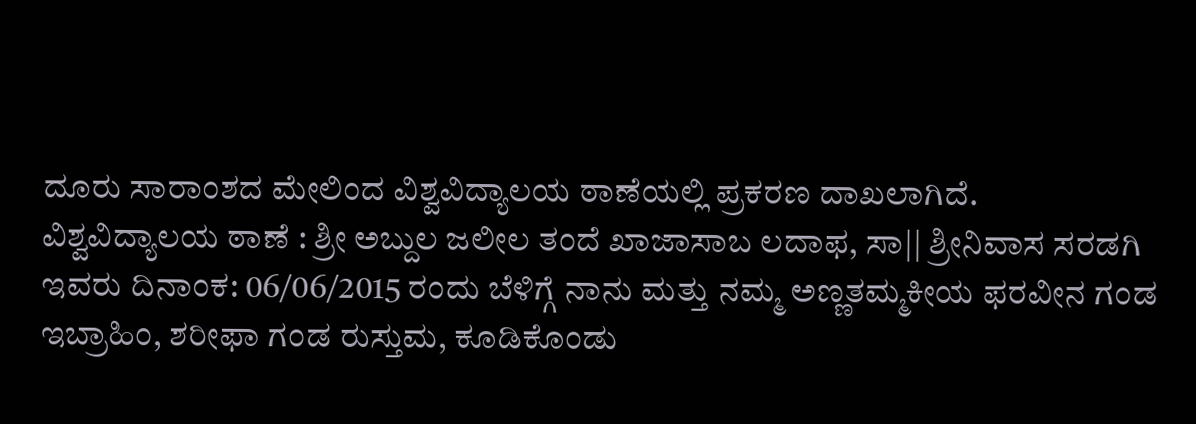ದೂರು ಸಾರಾಂಶದ ಮೇಲಿಂದ ವಿಶ್ವವಿದ್ಯಾಲಯ ಠಾಣೆಯಲ್ಲಿ ಪ್ರಕರಣ ದಾಖಲಾಗಿದೆ.
ವಿಶ್ವವಿದ್ಯಾಲಯ ಠಾಣೆ : ಶ್ರೀ ಅಬ್ದುಲ ಜಲೀಲ ತಂದೆ ಖಾಜಾಸಾಬ ಲದಾಫ, ಸಾ|| ಶ್ರೀನಿವಾಸ ಸರಡಗಿ ಇವರು ದಿನಾಂಕ: 06/06/2015 ರಂದು ಬೆಳಿಗ್ಗೆ ನಾನು ಮತ್ತು ನಮ್ಮ ಅಣ್ಣತಮ್ಮಕೀಯ ಫರವೀನ ಗಂಡ ಇಬ್ರಾಹಿಂ, ಶರೀಫಾ ಗಂಡ ರುಸ್ತುಮ, ಕೂಡಿಕೊಂಡು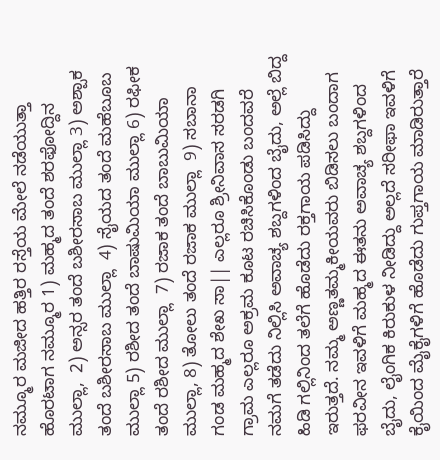ನಮ್ಮೂರ ಮಜೀದ ಹತ್ತಿರ ರಸ್ತೆಯ ಮೇಲೆ ನಡೆಯುತ್ತಾ ಹೊರಟಾಗ ನಮ್ಮೂರ 1) ಮಹ್ಮದ ತಂದೆ ಶರಫೋದ್ದಿನ ಮುಲ್ಲಾ,  2) ಅನ್ಸರ ತಂದೆ ಬಶೀರಸಾಬ ಮುಲ್ಲಾ 3) ಅಶ್ಪಾಕ ತಂದೆ ಬಶೀರಸಾಬ ಮುಲ್ಲಾ  4) ಸೈಯದ ತಂದೆ ಮಹೆಬೂಬ ಮುಲ್ಲಾ 5) ರಶೀದ ತಂದೆ ಬಾಷುಮಿಯಾ ಮುಲ್ಲಾ 6) ರಫೀಕ ತಂದೆ ರಶೀದ ಮುಲ್ಲಾ  7) ರಜಾಕ ತಂದೆ ಬಾಬುಮಿಯಾ ಮುಲ್ಲಾ, 8) ತೋಲು ತಂದೆ ರಜಾಕ ಮುಲ್ಲಾ  9) ಸಬಾನಾ ಗಂಡ ಮಹ್ಮದ ಶೇಖ ಸಾ|| ಎಲ್ಲರೂ ಶ್ರೀನಿವಾಸ ಸರಡಗಿ ಗ್ರಾಮ ಎಲ್ಲರೂ ಅಕ್ರಮ ಕೂಟ ರಚಿಸಿಕೊಂಡು ಬಂದವರೆ ನಮಗೆ ತಡೆದು ನಿಲ್ಲಿಸಿ ಅವಾಚ್ಯ ಶಬ್ದಗಳಿಂದ ಬೈದು, ಅಲ್ಲೆ ಬಿದ್ದ ಹಿಡಿ ಗಲ್ಲಿನಿಂದ ತಲೆಗೆ ಹೊಡೆದು ರಕ್ತಗಾಯ ಪಡಿಸಿದ್ದು ಇರುತ್ತದೆ. ನಮ್ಮ ಅಣ್ಣತಮ್ಮಕೀಯವರು ಬಿಡಿಸಲು ಬಂದಾಗ ಫರವೀನ ಇವಳಿಗೆ ಮಹ್ಮದ ಈತನು ಅವಾಚ್ಯ ಶಬ್ದಗಳಿಂದ ಬೈದು, ಲೈಂಗಿಕ ಕಿರುಕುಳ ನೀಡಿದ್ದು ಅಲ್ಲದೆ ಸರೀಫಾ ಇವಳಿಗೆ ಕೈಯಿಂದ ಮೈಕೈಗಳಿಗೆ ಹೊಡೆದು ಗುಪ್ತಗಾಯ ಮಾಡಿರುತ್ತಾರೆ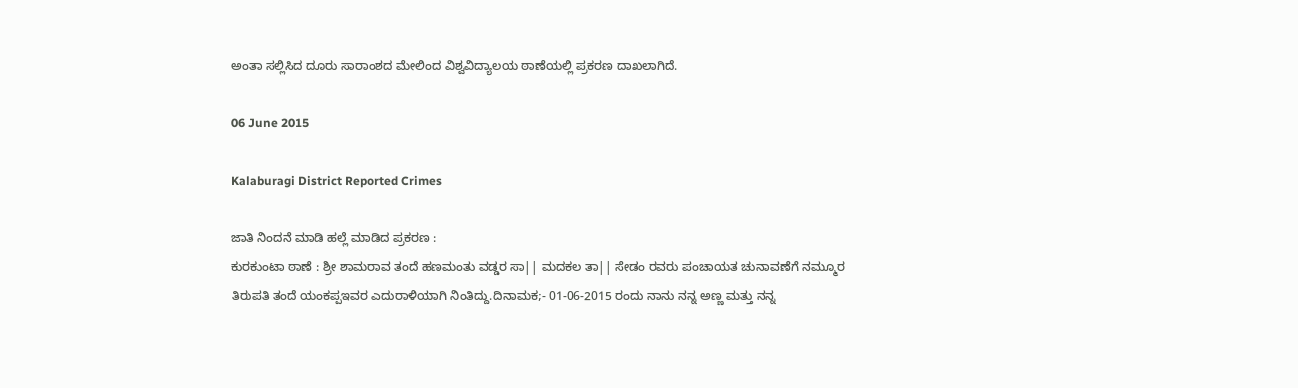ಅಂತಾ ಸಲ್ಲಿಸಿದ ದೂರು ಸಾರಾಂಶದ ಮೇಲಿಂದ ವಿಶ್ವವಿದ್ಯಾಲಯ ಠಾಣೆಯಲ್ಲಿ ಪ್ರಕರಣ ದಾಖಲಾಗಿದೆ.

06 June 2015

Kalaburagi District Reported Crimes

ಜಾತಿ ನಿಂದನೆ ಮಾಡಿ ಹಲ್ಲೆ ಮಾಡಿದ ಪ್ರಕರಣ :
ಕುರಕುಂಟಾ ಠಾಣೆ : ಶ್ರೀ ಶಾಮರಾವ ತಂದೆ ಹಣಮಂತು ವಡ್ಡರ ಸಾ|| ಮದಕಲ ತಾ|| ಸೇಡಂ ರವರು ಪಂಚಾಯತ ಚುನಾವಣೆಗೆ ನಮ್ಮೂರ ತಿರುಪತಿ ತಂದೆ ಯಂಕಪ್ಪಇವರ ಎದುರಾಳಿಯಾಗಿ ನಿಂತಿದ್ದು.ದಿನಾಮಕ;- 01-06-2015 ರಂದು ನಾನು ನನ್ನ ಅಣ್ಣ ಮತ್ತು ನನ್ನ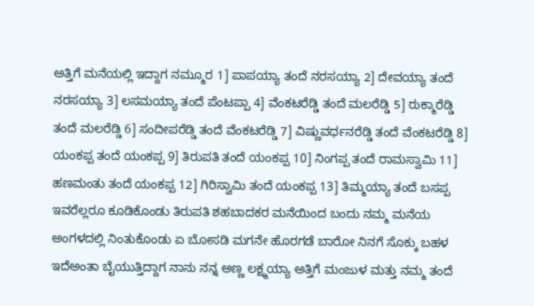ಅತ್ತಿಗೆ ಮನೆಯಲ್ಲಿ ಇದ್ದಾಗ ನಮ್ಮೂರ 1] ಪಾಪಯ್ಯಾ ತಂದೆ ನರಸಯ್ಯಾ 2] ದೇವಯ್ಯಾ ತಂದೆ ನರಸಯ್ಯಾ 3] ಲಸಮಯ್ಯಾ ತಂದೆ ಪೆಂಟಪ್ಪಾ 4] ವೆಂಕಟರೆಡ್ಡಿ ತಂದೆ ಮಲರೆಡ್ಡಿ 5] ರುಕ್ಮಾರೆಡ್ಡಿ ತಂದೆ ಮಲರೆಡ್ಡಿ 6] ಸಂದೀಪರೆಡ್ಡಿ ತಂದೆ ವೆಂಕಟರೆಡ್ಡಿ 7] ವಿಷ್ಣುವರ್ಧನರೆಡ್ಡಿ ತಂದೆ ವೆಂಕಟರೆಡ್ಡಿ 8] ಯಂಕಪ್ಪ ತಂದೆ ಯಂಕಪ್ಪ 9] ತಿರುಪತಿ ತಂದೆ ಯಂಕಪ್ಪ 10] ನಿಂಗಪ್ಪ ತಂದೆ ರಾಮಸ್ವಾಮಿ 11] ಹಣಮಂತು ತಂದೆ ಯಂಕಪ್ಪ 12] ಗಿರಿಸ್ವಾಮಿ ತಂದೆ ಯಂಕಪ್ಪ 13] ತಿಮ್ಮಯ್ಯಾ ತಂದೆ ಬಸಪ್ಪ  ಇವರೆಲ್ಲರೂ ಕೂಡಿಕೊಂಡು ತಿರುಪತಿ ಶಹಬಾದಕರ ಮನೆಯಿಂದ ಬಂದು ನಮ್ಮ ಮನೆಯ ಅಂಗಳದಲ್ಲಿ ನಿಂತುಕೊಂಡು ಏ ಬೋಸಡಿ ಮಗನೇ ಹೊರಗಡೆ ಬಾರೋ ನಿನಗೆ ಸೊಕ್ಕು ಬಹಳ ಇದೆಅಂತಾ ಬೈಯುತ್ತಿದ್ದಾಗ ನಾನು ನನ್ನ ಅಣ್ಣ ಲಕ್ಷ್ಮಯ್ಯಾ ಅತ್ತಿಗೆ ಮಂಜುಳ ಮತ್ತು ನಮ್ಮ ತಂದೆ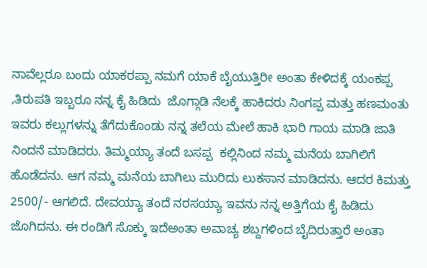ನಾವೆಲ್ಲರೂ ಬಂದು ಯಾಕರಪ್ಪಾ ನಮಗೆ ಯಾಕೆ ಬೈಯುತ್ತಿರೀ ಅಂತಾ ಕೇಳಿದಕ್ಕೆ ಯಂಕಪ್ಪ ,ತಿರುಪತಿ ಇಬ್ಬರೂ ನನ್ನ ಕೈ ಹಿಡಿದು  ಜೊಗ್ಗಾಡಿ ನೆಲಕ್ಕೆ ಹಾಕಿದರು ನಿಂಗಪ್ಪ ಮತ್ತು ಹಣಮಂತು ಇವರು ಕಲ್ಲುಗಳನ್ನು ತೆಗೆದುಕೊಂಡು ನನ್ನ ತಲೆಯ ಮೇಲೆ ಹಾಕಿ ಭಾರಿ ಗಾಯ ಮಾಡಿ ಜಾತಿ ನಿಂದನೆ ಮಾಡಿದರು. ತಿಮ್ಮಯ್ಯಾ ತಂದೆ ಬಸಪ್ಪ  ಕಲ್ಲಿನಿಂದ ನಮ್ಮ ಮನೆಯ ಬಾಗಿಲಿಗೆ ಹೊಡೆದನು. ಆಗ ನಮ್ಮ ಮನೆಯ ಬಾಗಿಲು ಮುರಿದು ಲುಕಸಾನ ಮಾಡಿದನು. ಆದರ ಕಿಮತ್ತು 2500/- ಆಗಲಿದೆ. ದೇವಯ್ಯಾ ತಂದೆ ನರಸಯ್ಯಾ ಇವನು ನನ್ನ ಅತ್ತಿಗೆಯ ಕೈ ಹಿಡಿದು ಜೊಗಿದನು. ಈ ರಂಡಿಗೆ ಸೊಕ್ಕು ಇದೆಅಂತಾ ಅವಾಚ್ಯ ಶಬ್ದಗಳಿಂದ ಬೈದಿರುತ್ತಾರೆ ಅಂತಾ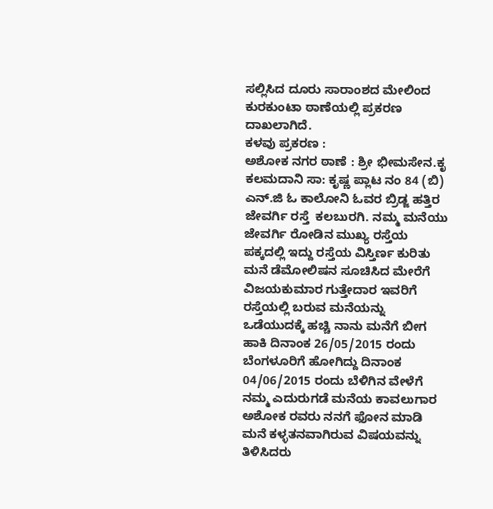ಸಲ್ಲಿಸಿದ ದೂರು ಸಾರಾಂಶದ ಮೇಲಿಂದ ಕುರಕುಂಟಾ ಠಾಣೆಯಲ್ಲಿ ಪ್ರಕರಣ ದಾಖಲಾಗಿದೆ.
ಕಳವು ಪ್ರಕರಣ :
ಅಶೋಕ ನಗರ ಠಾಣೆ : ಶ್ರೀ ಭೀಮಸೇನ.ಕೃ ಕಲಮದಾನಿ ಸಾ: ಕೃಷ್ಣ ಪ್ಲಾಟ ನಂ 84 (ಬಿ) ಎನ್.ಜಿ ಓ ಕಾಲೋನಿ ಓವರ ಬ್ರಿಡ್ಜ ಹತ್ತಿರ ಜೇವರ್ಗಿ ರಸ್ತೆ  ಕಲಬುರಗಿ. ನಮ್ಮ ಮನೆಯು ಜೇವರ್ಗಿ ರೋಡಿನ ಮುಖ್ಯ ರಸ್ತೆಯ ಪಕ್ಕದಲ್ಲಿ ಇದ್ದು ರಸ್ತೆಯ ವಿಸ್ತಿರ್ಣ ಕುರಿತು ಮನೆ ಡೆಮೋಲಿಷನ ಸೂಚಿಸಿದ ಮೇರೆಗೆ ವಿಜಯಕುಮಾರ ಗುತ್ತೇದಾರ ಇವರಿಗೆ ರಸ್ತೆಯಲ್ಲಿ ಬರುವ ಮನೆಯನ್ನು ಒಡೆಯುದಕ್ಕೆ ಹಚ್ಚಿ ನಾನು ಮನೆಗೆ ಬೀಗ ಹಾಕಿ ದಿನಾಂಕ 26/05/2015 ರಂದು ಬೆಂಗಳೂರಿಗೆ ಹೋಗಿದ್ದು ದಿನಾಂಕ 04/06/2015 ರಂದು ಬೆಳಿಗಿನ ವೇಳೆಗೆ ನಮ್ಮ ಎದುರುಗಡೆ ಮನೆಯ ಕಾವಲುಗಾರ ಅಶೋಕ ರವರು ನನಗೆ ಫೋನ ಮಾಡಿ ಮನೆ ಕಳ್ಳತನವಾಗಿರುವ ವಿಷಯವನ್ನು ತಿಳಿಸಿದರು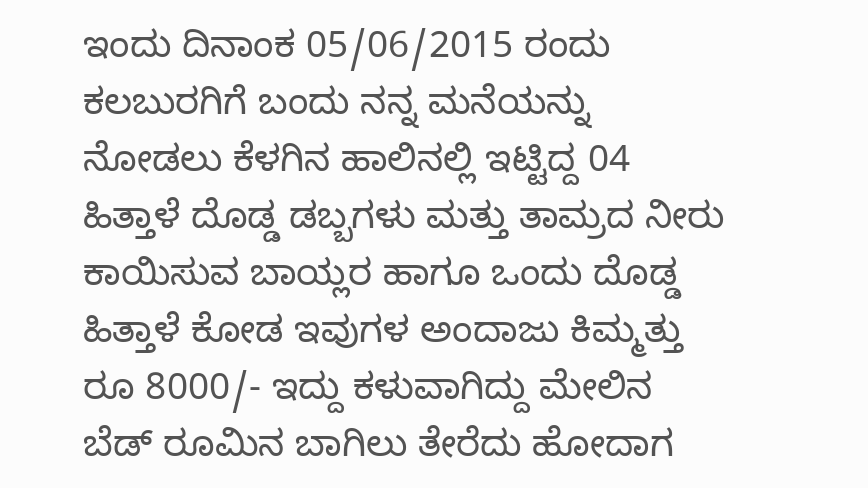ಇಂದು ದಿನಾಂಕ 05/06/2015 ರಂದು ಕಲಬುರಗಿಗೆ ಬಂದು ನನ್ನ ಮನೆಯನ್ನು ನೋಡಲು ಕೆಳಗಿನ ಹಾಲಿನಲ್ಲಿ ಇಟ್ಟಿದ್ದ 04 ಹಿತ್ತಾಳೆ ದೊಡ್ಡ ಡಬ್ಬಗಳು ಮತ್ತು ತಾಮ್ರದ ನೀರು ಕಾಯಿಸುವ ಬಾಯ್ಲರ ಹಾಗೂ ಒಂದು ದೊಡ್ಡ ಹಿತ್ತಾಳೆ ಕೋಡ ಇವುಗಳ ಅಂದಾಜು ಕಿಮ್ಮತ್ತು ರೂ 8000/- ಇದ್ದು ಕಳುವಾಗಿದ್ದು ಮೇಲಿನ ಬೆಡ್ ರೂಮಿನ ಬಾಗಿಲು ತೇರೆದು ಹೋದಾಗ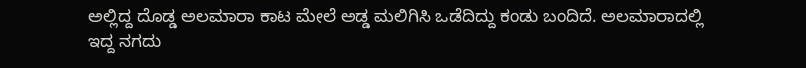ಅಲ್ಲಿದ್ದ ದೊಡ್ಡ ಅಲಮಾರಾ ಕಾಟ ಮೇಲೆ ಅಡ್ಡ ಮಲಿಗಿಸಿ ಒಡೆದಿದ್ದು ಕಂಡು ಬಂದಿದೆ. ಅಲಮಾರಾದಲ್ಲಿ ಇದ್ದ ನಗದು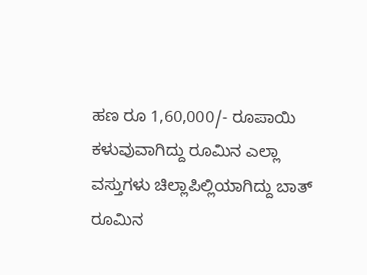ಹಣ ರೂ 1,60,000/- ರೂಪಾಯಿ ಕಳುವುವಾಗಿದ್ದು ರೂಮಿನ ಎಲ್ಲಾ ವಸ್ತುಗಳು ಚಿಲ್ಲಾಪಿಲ್ಲಿಯಾಗಿದ್ದು ಬಾತ್ ರೂಮಿನ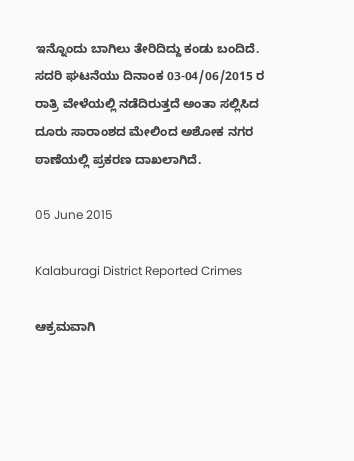ಇನ್ನೊಂದು ಬಾಗಿಲು ತೇರಿದಿದ್ದು ಕಂಡು ಬಂದಿದೆ. ಸದರಿ ಘಟನೆಯು ದಿನಾಂಕ 03-04/06/2015 ರ ರಾತ್ರಿ ವೇಳೆಯಲ್ಲಿ ನಡೆದಿರುತ್ತದೆ ಅಂತಾ ಸಲ್ಲಿಸಿದ ದೂರು ಸಾರಾಂಶದ ಮೇಲಿಂದ ಅಶೋಕ ನಗರ ಠಾಣೆಯಲ್ಲಿ ಪ್ರಕರಣ ದಾಖಲಾಗಿದೆ.

05 June 2015

Kalaburagi District Reported Crimes

ಆಕ್ರಮವಾಗಿ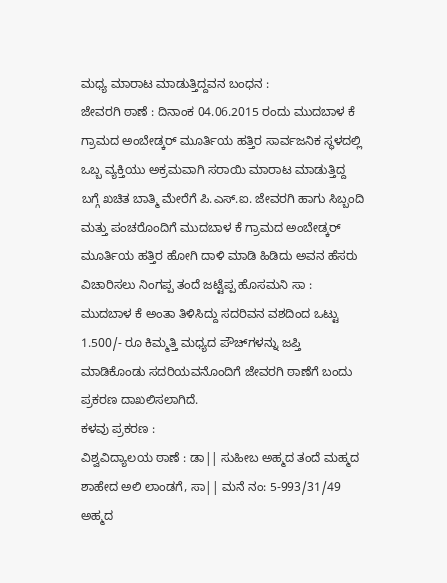ಮಧ್ಯ ಮಾರಾಟ ಮಾಡುತ್ತಿದ್ದವನ ಬಂಧನ :
ಜೇವರಗಿ ಠಾಣೆ : ದಿನಾಂಕ 04.06.2015 ರಂದು ಮುದಬಾಳ ಕೆ ಗ್ರಾಮದ ಅಂಬೇಡ್ಕರ್ ಮೂರ್ತಿಯ ಹತ್ತಿರ ಸಾರ್ವಜನಿಕ ಸ್ಥಳದಲ್ಲಿ ಒಬ್ಬ ವ್ಯಕ್ತಿಯು ಅಕ್ರಮವಾಗಿ ಸರಾಯಿ ಮಾರಾಟ ಮಾಡುತ್ತಿದ್ದ ಬಗ್ಗೆ ಖಚಿತ ಬಾತ್ಮಿ ಮೇರೆಗೆ ಪಿ.ಎಸ್.ಐ. ಜೇವರಗಿ ಹಾಗು ಸಿಬ್ಬಂದಿ ಮತ್ತು ಪಂಚರೊಂದಿಗೆ ಮುದಬಾಳ ಕೆ ಗ್ರಾಮದ ಅಂಬೇಡ್ಕರ್ ಮೂರ್ತಿಯ ಹತ್ತಿರ ಹೋಗಿ ದಾಳಿ ಮಾಡಿ ಹಿಡಿದು ಅವನ ಹೆಸರು ವಿಚಾರಿಸಲು ನಿಂಗಪ್ಪ ತಂದೆ ಜಟ್ಟೆಪ್ಪ ಹೊಸಮನಿ ಸಾ : ಮುದಬಾಳ ಕೆ ಅಂತಾ ತಿಳಿಸಿದ್ದು ಸದರಿವನ ವಶದಿಂದ ಒಟ್ಟು 1.500/- ರೂ ಕಿಮ್ಮತ್ತಿ ಮಧ್ಯದ ಪೌಚ್‌ಗಳನ್ನು ಜಪ್ತಿ ಮಾಡಿಕೊಂಡು ಸದರಿಯವನೊಂದಿಗೆ ಜೇವರಗಿ ಠಾಣೆಗೆ ಬಂದು ಪ್ರಕರಣ ದಾಖಲಿಸಲಾಗಿದೆ.
ಕಳವು ಪ್ರಕರಣ :
ವಿಶ್ವವಿದ್ಯಾಲಯ ಠಾಣೆ : ಡಾ|| ಸುಹೀಬ ಅಹ್ಮದ ತಂದೆ ಮಹ್ಮದ ಶಾಹೇದ ಅಲಿ ಲಾಂಡಗೆ, ಸಾ|| ಮನೆ ನಂ: 5-993/31/49  ಅಹ್ಮದ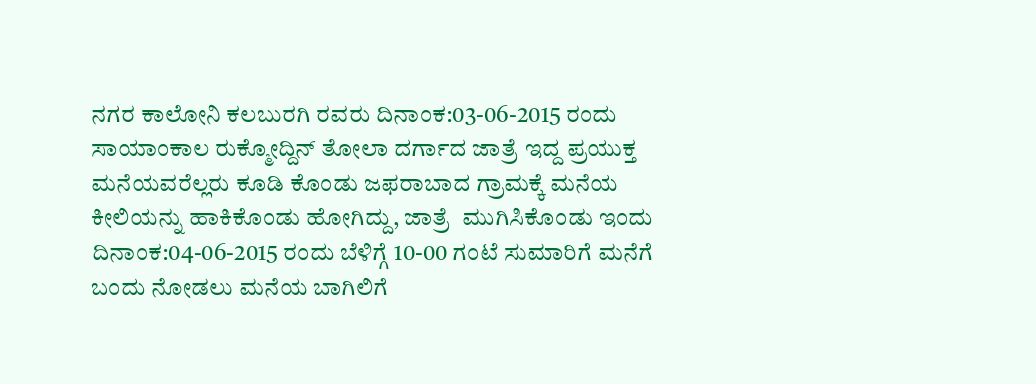ನಗರ ಕಾಲೋನಿ ಕಲಬುರಗಿ ರವರು ದಿನಾಂಕ:03-06-2015 ರಂದು ಸಾಯಾಂಕಾಲ ರುಕ್ಮೋದ್ದಿನ್ ತೋಲಾ ದರ್ಗಾದ ಜಾತ್ರೆ ಇದ್ದ ಪ್ರಯುಕ್ತ ಮನೆಯವರೆಲ್ಲರು ಕೂಡಿ ಕೊಂಡು ಜಫರಾಬಾದ ಗ್ರಾಮಕ್ಕೆ ಮನೆಯ ಕೀಲಿಯನ್ನು ಹಾಕಿಕೊಂಡು ಹೋಗಿದ್ದು, ಜಾತ್ರೆ  ಮುಗಿಸಿಕೊಂಡು ಇಂದು ದಿನಾಂಕ:04-06-2015 ರಂದು ಬೆಳಿಗ್ಗೆ 10-00 ಗಂಟೆ ಸುಮಾರಿಗೆ ಮನೆಗೆ ಬಂದು ನೋಡಲು ಮನೆಯ ಬಾಗಿಲಿಗೆ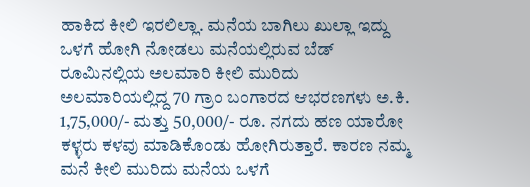ಹಾಕಿದ ಕೀಲಿ ಇರಲಿಲ್ಲಾ. ಮನೆಯ ಬಾಗಿಲು ಖುಲ್ಲಾ ಇದ್ದು ಒಳಗೆ ಹೋಗಿ ನೋಡಲು ಮನೆಯಲ್ಲಿರುವ ಬೆಡ್ ರೂಮಿನಲ್ಲಿಯ ಅಲಮಾರಿ ಕೀಲಿ ಮುರಿದು ಅಲಮಾರಿಯಲ್ಲಿದ್ದ 70 ಗ್ರಾಂ ಬಂಗಾರದ ಆಭರಣಗಳು ಅ.ಕಿ. 1,75,000/- ಮತ್ತು 50,000/- ರೂ. ನಗದು ಹಣ ಯಾರೋ ಕಳ್ಳರು ಕಳವು ಮಾಡಿಕೊಂಡು ಹೋಗಿರುತ್ತಾರೆ. ಕಾರಣ ನಮ್ಮ ಮನೆ ಕೀಲಿ ಮುರಿದು ಮನೆಯ ಒಳಗೆ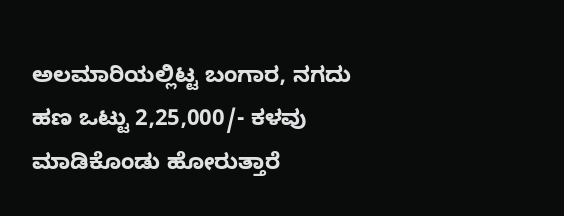ಅಲಮಾರಿಯಲ್ಲಿಟ್ಟ ಬಂಗಾರ, ನಗದು ಹಣ ಒಟ್ಟು 2,25,000/- ಕಳವು ಮಾಡಿಕೊಂಡು ಹೋರುತ್ತಾರೆ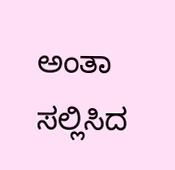ಅಂತಾ ಸಲ್ಲಿಸಿದ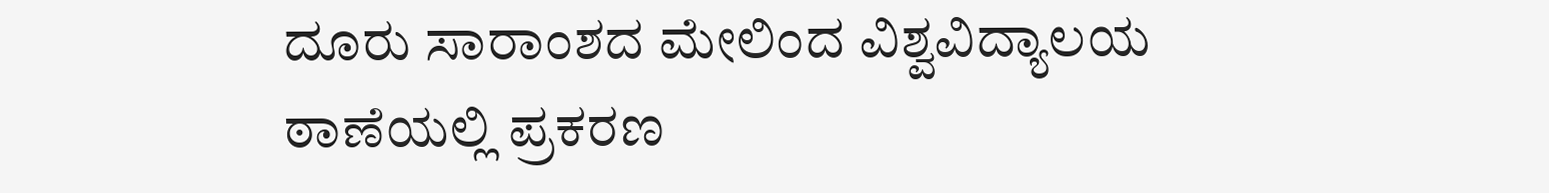ದೂರು ಸಾರಾಂಶದ ಮೇಲಿಂದ ವಿಶ್ವವಿದ್ಯಾಲಯ ಠಾಣೆಯಲ್ಲಿ ಪ್ರಕರಣ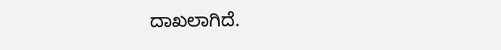ದಾಖಲಾಗಿದೆ.